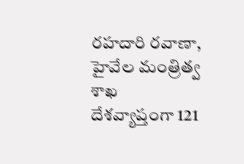రహదారి రవాణా, హైవేల మంత్రిత్వ శాఖ
దేశవ్యాప్తంగా 121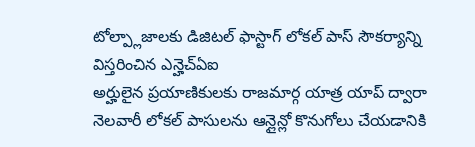టోల్ప్లాజాలకు డిజిటల్ ఫాస్టాగ్ లోకల్ పాస్ సౌకర్యాన్ని విస్తరించిన ఎన్హెచ్ఏఐ
అర్హులైన ప్రయాణికులకు రాజమార్గ యాత్ర యాప్ ద్వారా నెలవారీ లోకల్ పాసులను ఆన్లైన్లో కొనుగోలు చేయడానికి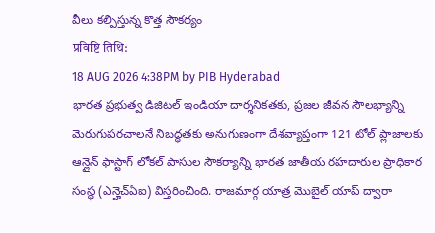వీలు కల్పిస్తున్న కొత్త సౌకర్యం
प्रविष्टि तिथि:
18 AUG 2026 4:38PM by PIB Hyderabad
భారత ప్రభుత్వ డిజిటల్ ఇండియా దార్శనికతకు, ప్రజల జీవన సౌలభ్యాన్ని మెరుగుపరచాలనే నిబద్ధతకు అనుగుణంగా దేశవ్యాప్తంగా 121 టోల్ ప్లాజాలకు ఆన్లైన్ ఫాస్టాగ్ లోకల్ పాసుల సౌకర్యాన్ని భారత జాతీయ రహదారుల ప్రాధికార సంస్థ (ఎన్హెచ్ఏఐ) విస్తరించింది. రాజమార్గ యాత్ర మొబైల్ యాప్ ద్వారా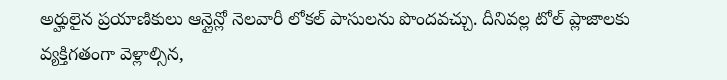అర్హులైన ప్రయాణికులు ఆన్లైన్లో నెలవారీ లోకల్ పాసులను పొందవచ్చు. దీనివల్ల టోల్ ప్లాజాలకు వ్యక్తిగతంగా వెళ్లాల్సిన,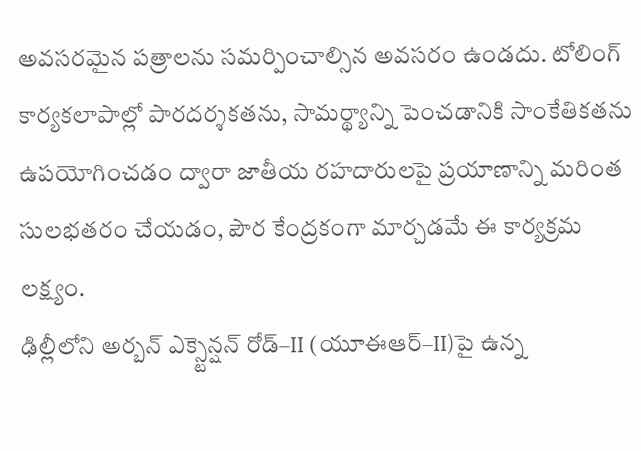అవసరమైన పత్రాలను సమర్పించాల్సిన అవసరం ఉండదు. టోలింగ్ కార్యకలాపాల్లో పారదర్శకతను, సామర్థ్యాన్ని పెంచడానికి సాంకేతికతను ఉపయోగించడం ద్వారా జాతీయ రహదారులపై ప్రయాణాన్ని మరింత సులభతరం చేయడం, పౌర కేంద్రకంగా మార్చడమే ఈ కార్యక్రమ లక్ష్యం.
ఢిల్లీలోని అర్బన్ ఎక్స్టెన్షన్ రోడ్–II (యూఈఆర్–II)పై ఉన్న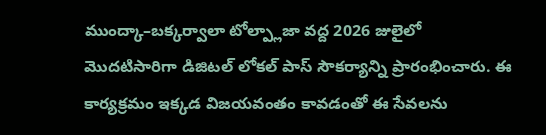ముంద్కా–బక్కర్వాలా టోల్ప్లాజా వద్ద 2026 జులైలో మొదటిసారిగా డిజిటల్ లోకల్ పాస్ సౌకర్యాన్ని ప్రారంభించారు. ఈ కార్యక్రమం ఇక్కడ విజయవంతం కావడంతో ఈ సేవలను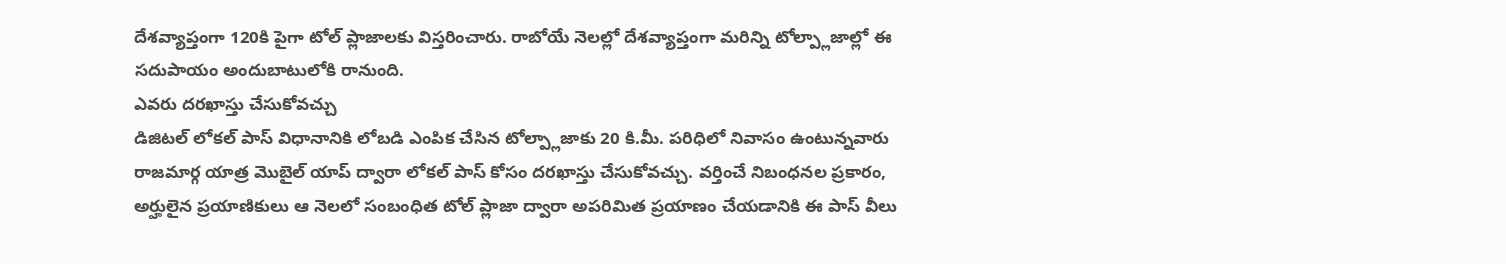దేశవ్యాప్తంగా 120కి పైగా టోల్ ప్లాజాలకు విస్తరించారు. రాబోయే నెలల్లో దేశవ్యాప్తంగా మరిన్ని టోల్ప్లాజాల్లో ఈ సదుపాయం అందుబాటులోకి రానుంది.
ఎవరు దరఖాస్తు చేసుకోవచ్చు
డిజిటల్ లోకల్ పాస్ విధానానికి లోబడి ఎంపిక చేసిన టోల్ప్లాజాకు 20 కి.మీ. పరిధిలో నివాసం ఉంటున్నవారు రాజమార్గ యాత్ర మొబైల్ యాప్ ద్వారా లోకల్ పాస్ కోసం దరఖాస్తు చేసుకోవచ్చు. వర్తించే నిబంధనల ప్రకారం, అర్హులైన ప్రయాణికులు ఆ నెలలో సంబంధిత టోల్ ప్లాజా ద్వారా అపరిమిత ప్రయాణం చేయడానికి ఈ పాస్ వీలు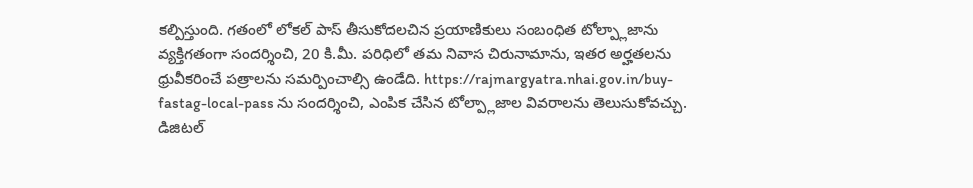కల్పిస్తుంది. గతంలో లోకల్ పాస్ తీసుకోదలచిన ప్రయాణికులు సంబంధిత టోల్ప్లాజాను వ్యక్తిగతంగా సందర్శించి, 20 కి.మీ. పరిధిలో తమ నివాస చిరునామాను, ఇతర అర్హతలను ధ్రువీకరించే పత్రాలను సమర్పించాల్సి ఉండేది. https://rajmargyatra.nhai.gov.in/buy-fastag-local-pass ను సందర్శించి, ఎంపిక చేసిన టోల్ప్లాజాల వివరాలను తెలుసుకోవచ్చు.
డిజిటల్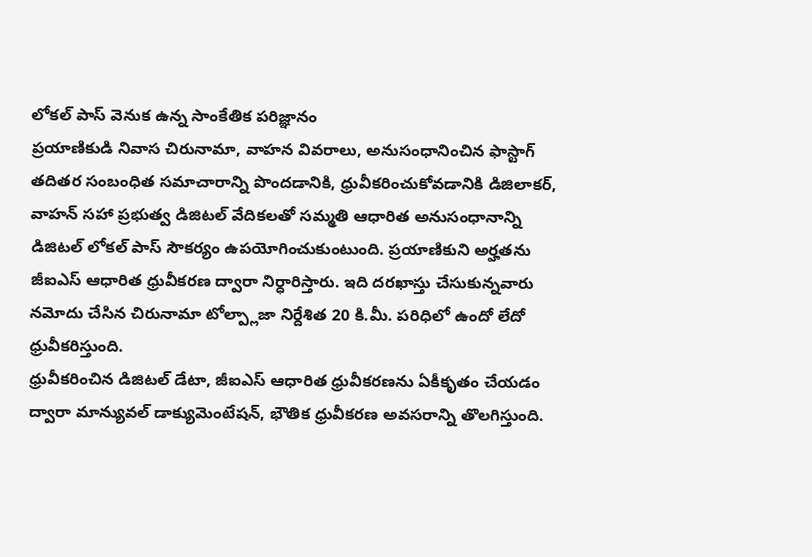లోకల్ పాస్ వెనుక ఉన్న సాంకేతిక పరిజ్ఞానం
ప్రయాణికుడి నివాస చిరునామా, వాహన వివరాలు, అనుసంధానించిన ఫాస్టాగ్ తదితర సంబంధిత సమాచారాన్ని పొందడానికి, ధ్రువీకరించుకోవడానికి డిజిలాకర్, వాహన్ సహా ప్రభుత్వ డిజిటల్ వేదికలతో సమ్మతి ఆధారిత అనుసంధానాన్ని డిజిటల్ లోకల్ పాస్ సౌకర్యం ఉపయోగించుకుంటుంది. ప్రయాణికుని అర్హతను జీఐఎస్ ఆధారిత ధ్రువీకరణ ద్వారా నిర్ధారిస్తారు. ఇది దరఖాస్తు చేసుకున్నవారు నమోదు చేసిన చిరునామా టోల్ప్లాజా నిర్దేశిత 20 కి.మీ. పరిధిలో ఉందో లేదో ధ్రువీకరిస్తుంది.
ధ్రువీకరించిన డిజిటల్ డేటా, జీఐఎస్ ఆధారిత ధ్రువీకరణను ఏకీకృతం చేయడం ద్వారా మాన్యువల్ డాక్యుమెంటేషన్, భౌతిక ధ్రువీకరణ అవసరాన్ని తొలగిస్తుంది.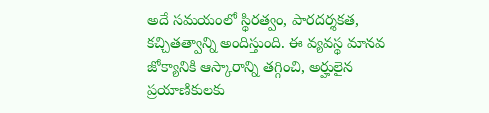అదే సమయంలో స్థిరత్వం, పారదర్శకత, కచ్చితత్వాన్ని అందిస్తుంది. ఈ వ్యవస్థ మానవ జోక్యానికి ఆస్కారాన్ని తగ్గించి, అర్హులైన ప్రయాణికులకు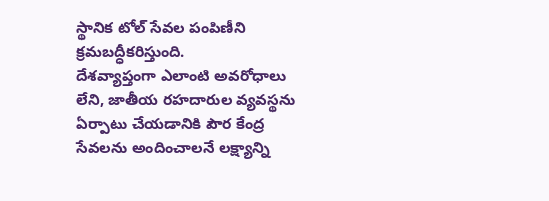స్థానిక టోల్ సేవల పంపిణీని క్రమబద్ధీకరిస్తుంది.
దేశవ్యాప్తంగా ఎలాంటి అవరోధాలు లేని, జాతీయ రహదారుల వ్యవస్థను ఏర్పాటు చేయడానికి పౌర కేంద్ర సేవలను అందించాలనే లక్ష్యాన్ని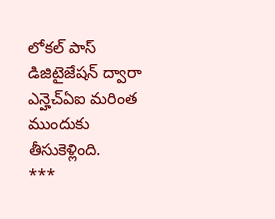లోకల్ పాస్ డిజిటైజేషన్ ద్వారా ఎన్హెచ్ఏఐ మరింత ముందుకు తీసుకెళ్లింది.
***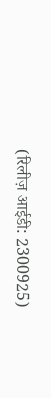(रिलीज़ आईडी: 2300925)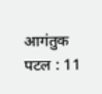आगंतुक पटल : 11